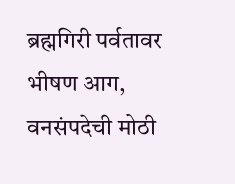ब्रह्मगिरी पर्वतावर भीषण आग, वनसंपदेची मोठी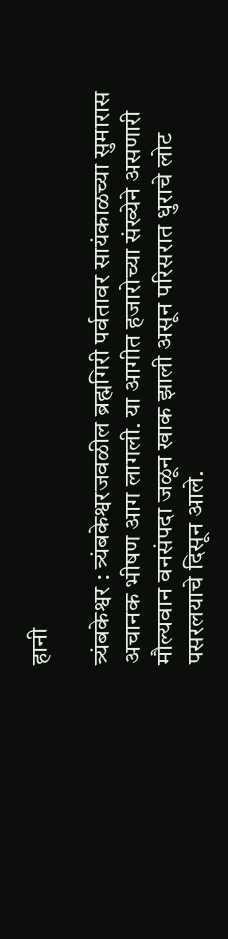हानी

त्र्यंबकेश्वर : त्र्यंबकेश्वरजवळील ब्रह्मगिरी पर्वतावर सायंकाळच्या सुमारास अचानक भीषण आग लागली. या आगीत हजारोच्या संख्येने असणारी मौल्यवान वनसंपदा जळून खाक झाली असून परिसरात धुराचे लोट पसरलयाचे दिसून आले.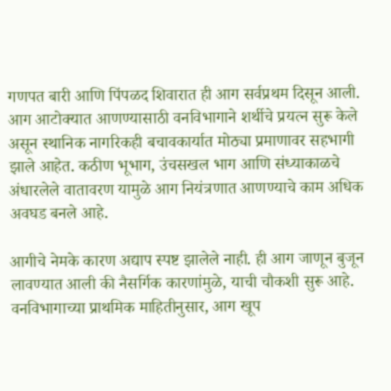गणपत बारी आणि पिंपळद शिवारात ही आग सर्वप्रथम दिसून आली. आग आटोक्यात आणण्यासाठी वनविभागाने शर्थीचे प्रयत्न सुरू केले असून स्थानिक नागरिकही बचावकार्यात मोठ्या प्रमाणावर सहभागी झाले आहेत. कठीण भूभाग, उंचसखल भाग आणि संध्याकाळचे अंधारलेले वातावरण यामुळे आग नियंत्रणात आणण्याचे काम अधिक अवघड बनले आहे.

आगीचे नेमके कारण अद्याप स्पष्ट झालेले नाही. ही आग जाणून बुजून लावण्यात आली की नैसर्गिक कारणांमुळे, याची चौकशी सुरू आहे. वनविभागाच्या प्राथमिक माहितीनुसार, आग खूप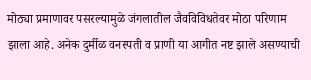मोठ्या प्रमाणावर पसरल्यामुळे जंगलातील जैवविविधतेवर मोठा परिणाम झाला आहे. अनेक दुर्मीळ वनस्पती व प्राणी या आगीत नष्ट झाले असण्याची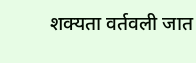शक्यता वर्तवली जात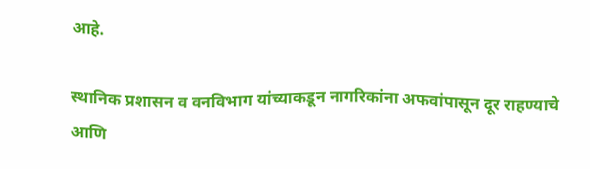आहे.

स्थानिक प्रशासन व वनविभाग यांच्याकडून नागरिकांना अफवांपासून दूर राहण्याचे आणि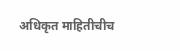अधिकृत माहितीचीच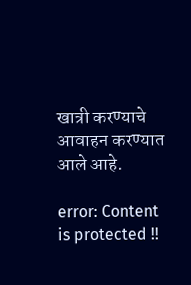खात्री करण्याचे आवाहन करण्यात आले आहे.

error: Content is protected !!